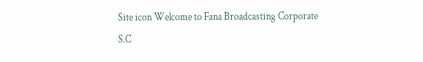Site icon Welcome to Fana Broadcasting Corporate S.C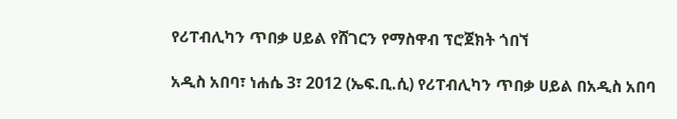የሪፐብሊካን ጥበቃ ሀይል የሸገርን የማስዋብ ፕሮጀክት ጎበኘ

አዲስ አበባ፣ ነሐሴ 3፣ 2012 (ኤፍ.ቢ.ሲ) የሪፐብሊካን ጥበቃ ሀይል በአዲስ አበባ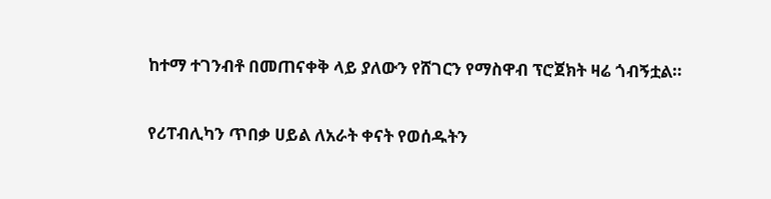ከተማ ተገንብቶ በመጠናቀቅ ላይ ያለውን የሸገርን የማስዋብ ፕሮጀክት ዛሬ ጎብኝቷል።

የሪፐብሊካን ጥበቃ ሀይል ለአራት ቀናት የወሰዱትን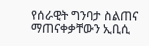የሰራዊት ግንባታ ስልጠና ማጠናቀቃቸውን ኢቢሲ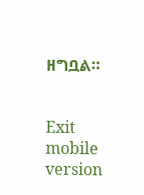ዘግቧል።


Exit mobile version